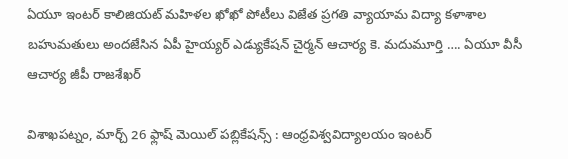ఏయూ ఇంటర్ కాలిజియట్ మహిళల ఖోఖో పోటీలు విజేత ప్రగతి వ్యాయామ విద్యా కళాశాల బహుమతులు అందజేసిన ఏపీ హైయ్యర్ ఎడ్యుకేషన్ చైర్మన్ ఆచార్య కె. మదుమూర్తి …. ఏయూ వీసీ ఆచార్య జీపీ రాజశేఖర్

విశాఖపట్నం, మార్చ్ 26 ఫ్లాష్ మెయిల్ పబ్లికేషన్స్ : ఆంధ్రవిశ్వవిద్యాలయం ఇంటర్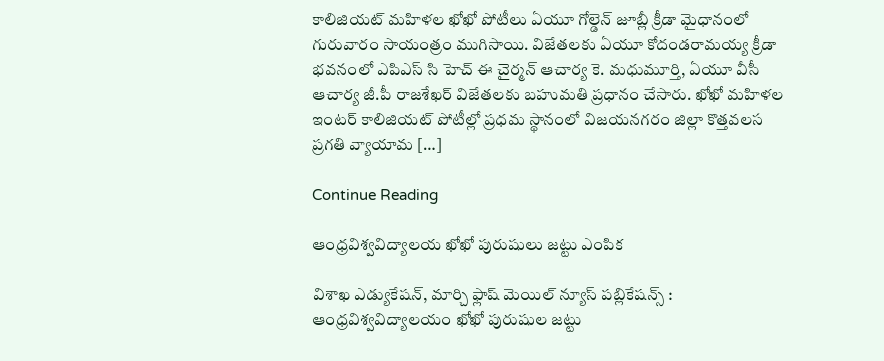కాలిజియట్ మహిళల ఖోఖో పోటీలు ఏయూ గోల్డెన్ జూబ్లీ క్రీడా మైధానంలో గురువారం సాయంత్రం ముగిసాయి. విజేతలకు ఏయూ కోదండరామయ్య క్రీడా భవనంలో ఎపిఎస్ సి హెచ్ ఈ చైర్మన్ ఆచార్య కె. మధుమూర్తి, ఏయూ వీసీ ఆచార్య జీ.పీ రాజశేఖర్ విజేతలకు బహుమతి ప్రధానం చేసారు. ఖోఖో మహిళల ఇంటర్ కాలిజియట్ పోటీల్లో ప్రధమ స్థానంలో విజయనగరం జిల్లా కొత్తవలస ప్రగతి వ్యాయామ […]

Continue Reading

ఆంధ్రవిశ్వవిద్యాలయ ఖోఖో పురుషులు జట్టు ఎంపిక

విశాఖ ఎడ్యుకేషన్, మార్చి ఫ్లాష్ మెయిల్ న్యూస్ పబ్లికేషన్స్ : ఆంధ్రవిశ్వవిద్యాలయం ఖోఖో పురుషుల జట్టు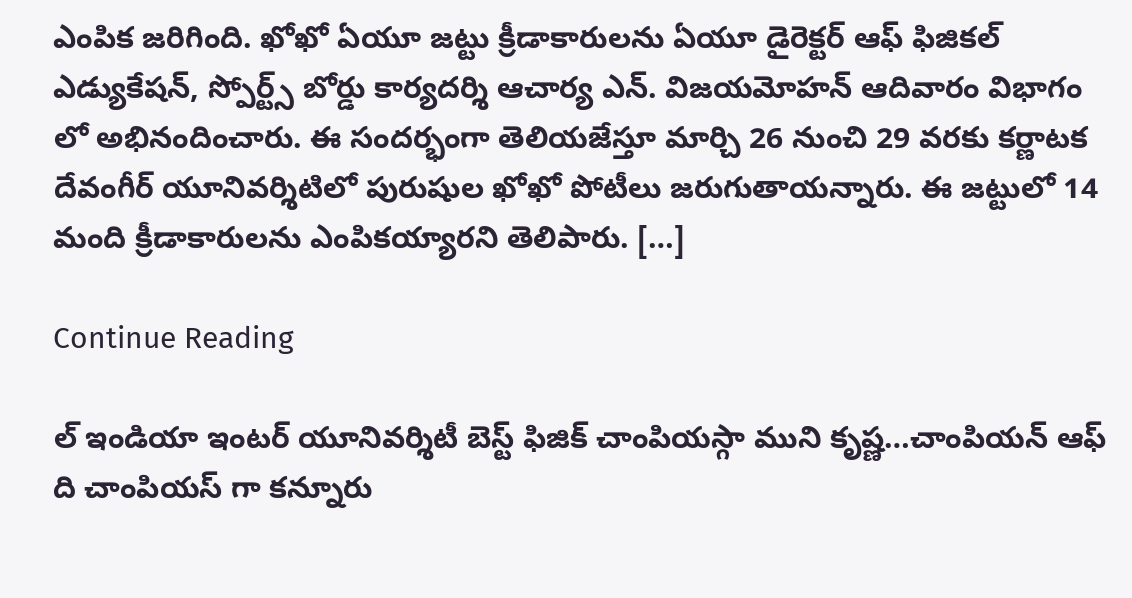ఎంపిక జరిగింది. ఖోఖో ఏయూ జట్టు క్రీడాకారులను ఏయూ డైరెక్టర్ ఆఫ్ ఫిజికల్ ఎడ్యుకేషన్, స్పోర్ట్స్ బోర్డు కార్యదర్శి ఆచార్య ఎన్. విజయమోహన్ ఆదివారం విభాగం లో అభినందించారు. ఈ సందర్భంగా తెలియజేస్తూ మార్చి 26 నుంచి 29 వరకు కర్ణాటక దేవంగీర్ యూనివర్శిటిలో పురుషుల ఖోఖో పోటీలు జరుగుతాయన్నారు. ఈ జట్టులో 14 మంది క్రీడాకారులను ఎంపికయ్యారని తెలిపారు. […]

Continue Reading

ల్ ఇండియా ఇంటర్ యూనివర్శిటీ బెస్ట్ ఫిజిక్ చాంపియస్గా ముని కృష్ణ…చాంపియన్ ఆఫ్ ది చాంపియస్ గా కన్నూరు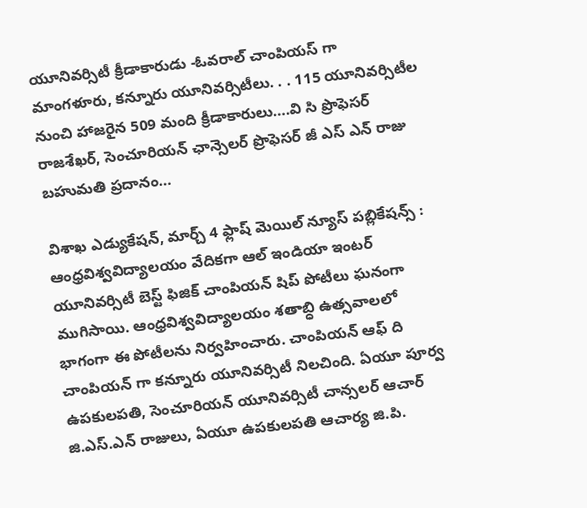యూనివర్సిటీ క్రీడాకారుడు -ఓవరాల్ చాంపియస్ గా మాంగళూరు, కన్నూరు యూనివర్సిటీలు. . . 115 యూనివర్సిటీల నుంచి హాజరైన 509 మంది క్రీడాకారులు….వి సి ప్రొఫెసర్ రాజశేఖర్, సెంచూరియన్ ఛాన్సెలర్ ప్రొఫెసర్ జీ ఎస్ ఎన్ రాజు బహుమతి ప్రదానం…

విశాఖ ఎడ్యుకేషన్, మార్చ్ 4 ఫ్లాష్ మెయిల్ న్యూస్ పబ్లికేషన్స్ : ఆంధ్రవిశ్వవిద్యాలయం వేదికగా ఆల్ ఇండియా ఇంటర్ యూనివర్సిటీ బెస్ట్ ఫిజిక్ చాంపియన్ షిప్ పోటీలు ఘనంగా ముగిసాయి. ఆంధ్రవిశ్వవిద్యాలయం శతాబ్ధి ఉత్సవాలలో భాగంగా ఈ పోటీలను నిర్వహించారు. చాంపియన్ ఆఫ్ ది చాంపియన్ గా కన్నూరు యూనివర్సిటీ నిలచింది. ఏయూ పూర్వ ఉపకులపతి, సెంచూరియన్ యూనివర్సిటీ చాన్సలర్ ఆచార్ జి.ఎస్.ఎన్ రాజులు, ఏయూ ఉపకులపతి ఆచార్య జి.పి.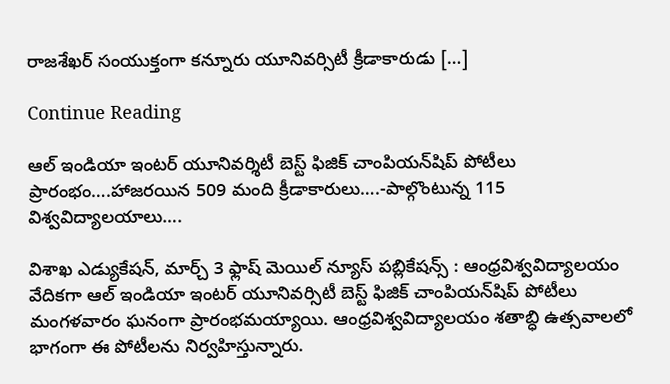రాజశేఖర్ సంయుక్తంగా కన్నూరు యూనివర్సిటీ క్రీడాకారుడు […]

Continue Reading

ఆల్ ఇండియా ఇంట‌ర్ యూనివర్శిటీ బెస్ట్ ఫిజిక్ చాంపియ‌న్‌షిప్ పోటీలు ప్రారంభం….హాజ‌ర‌యిన 509 మంది క్రీడాకారులు….-పాల్గొంటున్న 115 విశ్వ‌విద్యాల‌యాలు….

విశాఖ ఎడ్యుకేషన్, మార్చ్ 3 ఫ్లాష్ మెయిల్ న్యూస్ పబ్లికేషన్స్ : ఆంధ్రవిశ్వవిద్యాలయం వేదికగా ఆల్ ఇండియా ఇంట‌ర్ యూనివ‌ర్సిటీ బెస్ట్ ఫిజిక్ చాంపియ‌న్‌షిప్ పోటీలు మంగ‌ళ‌వారం ఘ‌నంగా ప్రారంభ‌మ‌య్యాయి. ఆంధ్ర‌విశ్వ‌విద్యాల‌యం శ‌తాబ్ధి ఉత్స‌వాల‌లో భాగంగా ఈ పోటీల‌ను నిర్వ‌హిస్తున్నారు.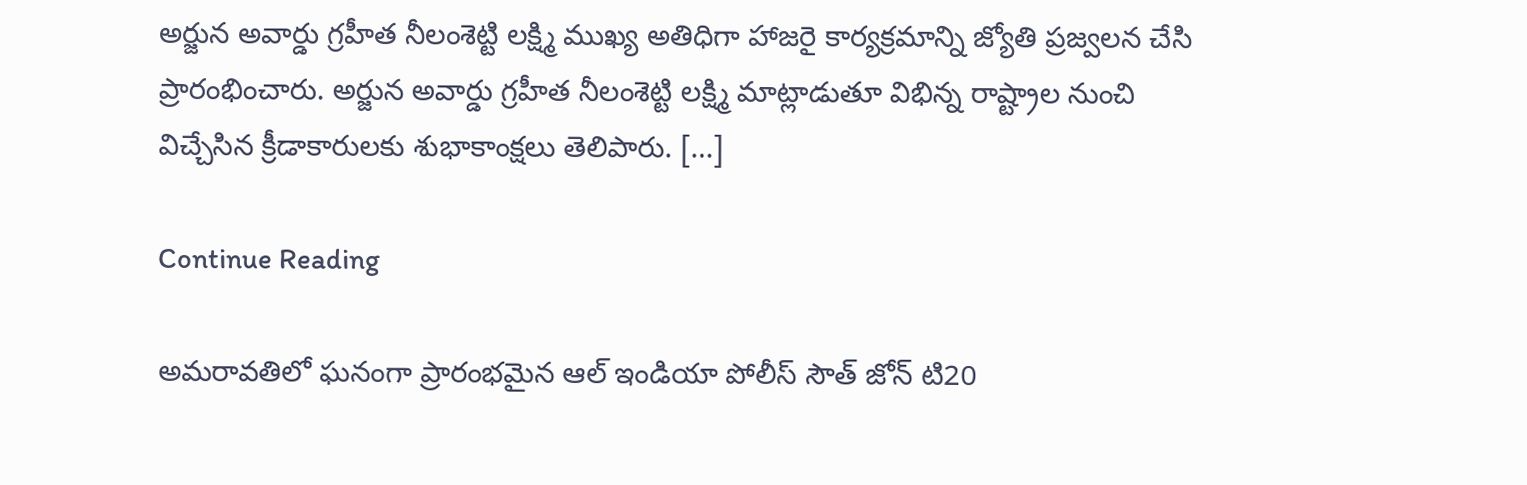అర్జున అవార్డు గ్ర‌హీత నీలంశెట్టి ల‌క్ష్మి ముఖ్య అతిధిగా హాజ‌రై కార్య‌క్ర‌మాన్ని జ్యోతి ప్ర‌జ్వ‌ల‌న చేసి ప్రారంభించారు. అర్జున అవార్డు గ్ర‌హీత నీలంశెట్టి ల‌క్ష్మి మాట్లాడుతూ విభిన్న రాష్ట్రాల నుంచి విచ్చేసిన క్రీడాకారుల‌కు శుభాకాంక్ష‌లు తెలిపారు. […]

Continue Reading

అమరావతిలో ఘనంగా ప్రారంభమైన ఆల్ ఇండియా పోలీస్ సౌత్ జోన్ టి20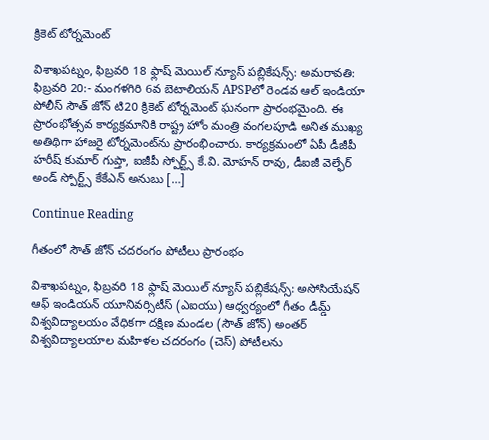క్రికెట్ టోర్నమెంట్

విశాఖపట్నం, ఫిబ్రవరి 18 ఫ్లాష్ మెయిల్ న్యూస్ పబ్లికేషన్స్: అమరావతి: ఫిబ్రవరి 20:- మంగళగిరి 6వ బెటాలియన్ APSPలో రెండవ ఆల్ ఇండియా పోలీస్ సౌత్ జోన్ టి20 క్రికెట్ టోర్నమెంట్ ఘనంగా ప్రారంభమైంది. ఈ ప్రారంభోత్సవ కార్యక్రమానికి రాష్ట్ర హోం మంత్రి వంగలపూడి అనిత ముఖ్య అతిథిగా హాజరై టోర్నమెంట్‌ను ప్రారంభించారు. కార్యక్రమంలో ఏపీ డీజీపీ హరీష్ కుమార్ గుప్తా, ఐజీపీ స్పోర్ట్స్ కే.వి. మోహన్ రావు, డీఐజీ వెల్ఫేర్ అండ్ స్పోర్ట్స్ కేకేఎన్ అనుబు […]

Continue Reading

గీతంలో సౌత్ జోన్ చదరంగం పోటీలు ప్రారంభం

విశాఖపట్నం, ఫిబ్రవరి 18 ఫ్లాష్ మెయిల్ న్యూస్ పబ్లికేషన్స్: అసోసియేషన్ ఆఫ్ ఇండియన్ యూనివర్సిటీస్ (ఎఐయు) ఆధ్వర్యంలో గీతం డీమ్డ్ విశ్వవిద్యాలయం వేధికగా దక్షిణ మండల (సౌత్ జోన్) అంతర్ విశ్వవిద్యాలయాల మహిళల చదరంగం (చెస్) పోటీలను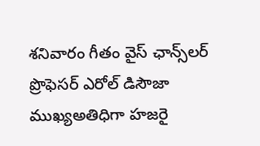శనివారం గీతం వైస్ ఛాన్స్‌లర్ ప్రొఫెసర్ ఎరోల్ డిసౌజా ముఖ్యఅతిధిగా హజరై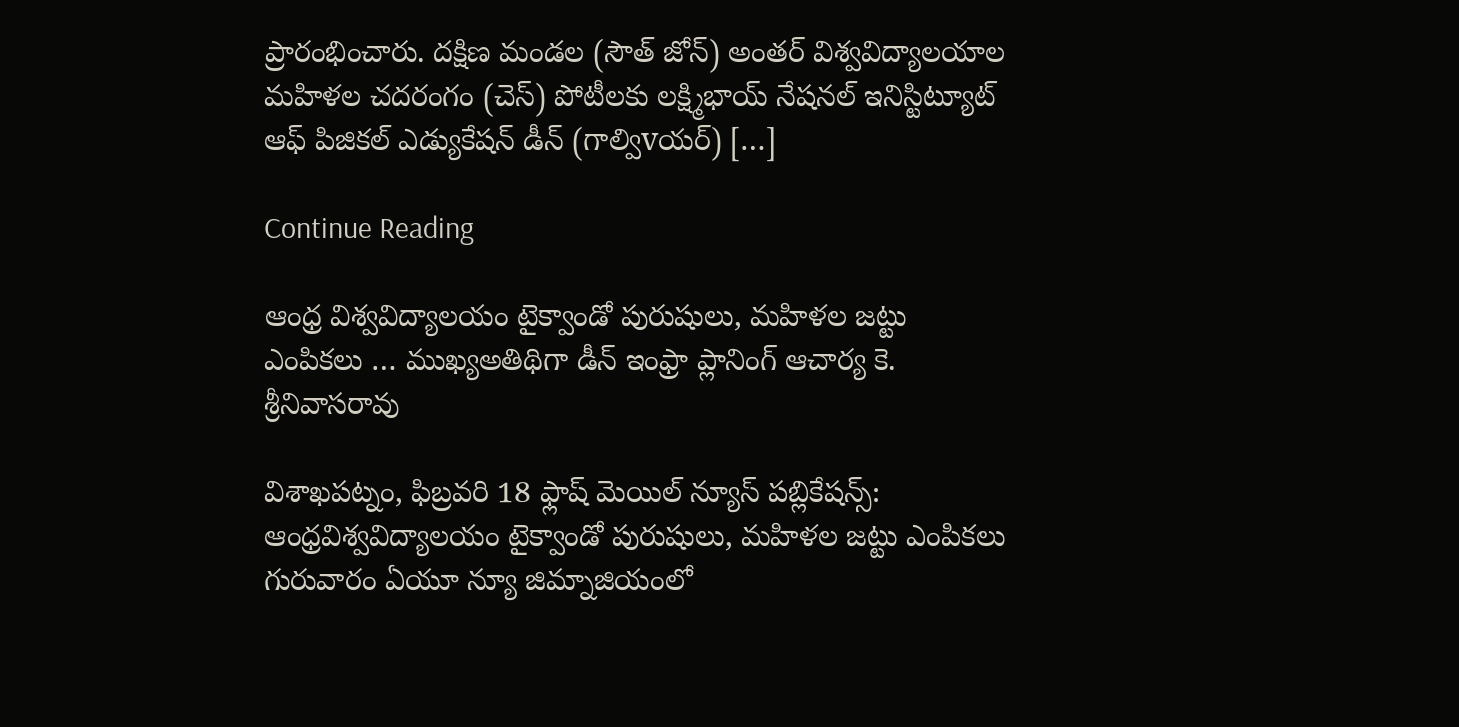ప్రారంభించారు. దక్షిణ మండల (సౌత్ జోన్) అంతర్ విశ్వవిద్యాలయాల మహిళల చదరంగం (చెస్) పోటీలకు లక్ష్మిభాయ్ నేషనల్ ఇనిస్టిట్యూట్ ఆఫ్ పిజికల్ ఎడ్యుకేషన్ డీన్ (గాల్విvయర్) […]

Continue Reading

ఆంధ్ర విశ్వవిద్యాలయం టైక్వాండో పురుషులు, మహిళల జట్టు ఎంపికలు … ముఖ్యఅతిథిగా డీన్ ఇంఫ్రా ప్లానింగ్ ఆచార్య కె. శ్రీనివాసరావు

విశాఖపట్నం, ఫిబ్రవరి 18 ఫ్లాష్ మెయిల్ న్యూస్ పబ్లికేషన్స్: ఆంధ్రవిశ్వవిద్యాలయం టైక్వాండో పురుషులు, మహిళల జట్టు ఎంపికలు గురువారం ఏయూ న్యూ జిమ్నాజియంలో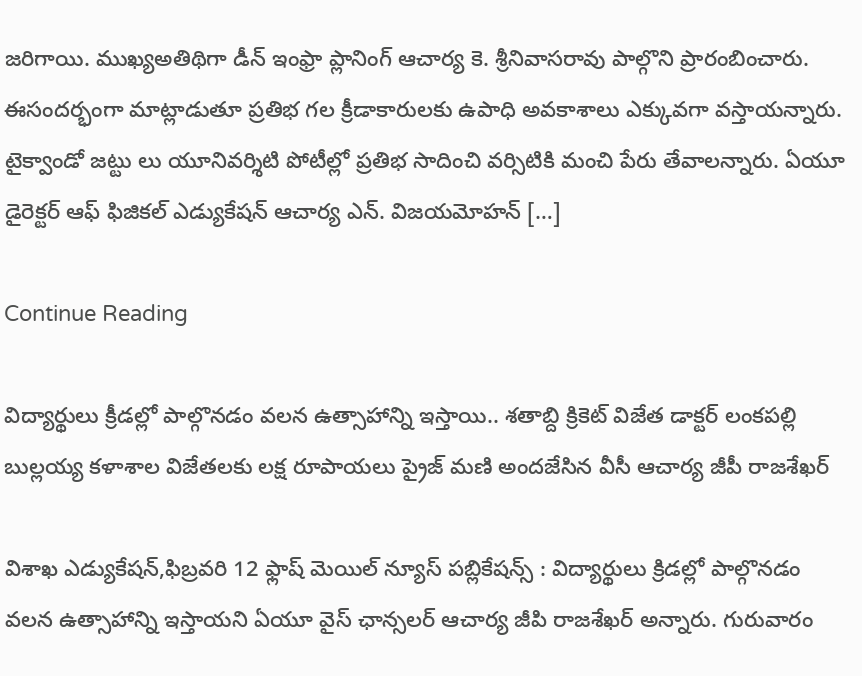జరిగాయి. ముఖ్యఅతిథిగా డీన్ ఇంఫ్రా ప్లానింగ్ ఆచార్య కె. శ్రీనివాసరావు పాల్గొని ప్రారంబించారు. ఈసందర్భంగా మాట్లాడుతూ ప్రతిభ గల క్రీడాకారులకు ఉపాధి అవకాశాలు ఎక్కువగా వస్తాయన్నారు. టైక్వాండో జట్టు లు యూనివర్శిటి పోటీల్లో ప్రతిభ సాదించి వర్సిటికి మంచి పేరు తేవాలన్నారు. ఏయూ డైరెక్టర్ ఆఫ్ ఫిజికల్ ఎడ్యుకేషన్ ఆచార్య ఎన్. విజయమోహన్ […]

Continue Reading

విద్యార్థులు క్రీడల్లో పాల్గొనడం వలన ఉత్సాహాన్ని ఇస్తాయి.. శతాబ్ది క్రికెట్ విజేత డాక్టర్ లంకపల్లి బుల్లయ్య కళాశాల విజేతలకు లక్ష రూపాయలు ప్రైజ్ మణి అందజేసిన వీసీ ఆచార్య జీపీ రాజశేఖర్

విశాఖ ఎడ్యుకేషన్,ఫిబ్రవరి 12 ఫ్లాష్ మెయిల్ న్యూస్ పబ్లికేషన్స్ : విద్యార్థులు క్రిడల్లో పాల్గొనడం వలన ఉత్సాహాన్ని ఇస్తాయని ఏయూ వైస్ ఛాన్సలర్ ఆచార్య జీపి రాజశేఖర్ అన్నారు. గురువారం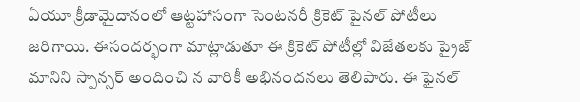ఏయూ క్రీడామైదానంలో ఆట్టహాసంగా సెంటనరీ క్రికెట్ పైనల్ పోటీలు జరిగాయి. ఈసందర్భంగా మాట్లాడుతూ ఈ క్రికెట్ పోటీల్లో విజేతలకు ప్రైజ్ మానిని స్పాన్సర్ అందించి న వారికీ అభినందనలు తెలిపారు. ఈ ఫైనల్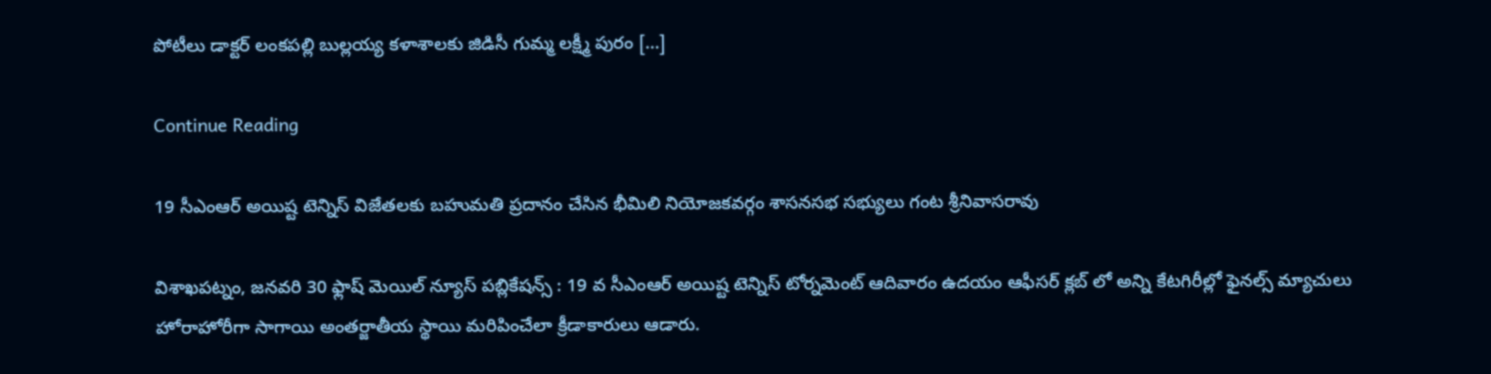పోటీలు డాక్టర్ లంకపల్లి బుల్లయ్య కళాశాలకు జిడిసీ గుమ్మ లక్ష్మీ పురం […]

Continue Reading

19 సీఎంఆర్ అయిష్ట టెన్నిస్ విజేతలకు బహుమతి ప్రదానం చేసిన భీమిలి నియోజకవర్గం శాసనసభ సభ్యులు గంట శ్రీనివాసరావు

విశాఖపట్నం, జనవరి 30 ఫ్లాష్ మెయిల్ న్యూస్ పబ్లికేషన్స్ : 19 వ సీఎంఆర్ అయిష్ట టెన్నిస్ టోర్నమెంట్ ఆదివారం ఉదయం ఆఫీసర్ క్లబ్ లో అన్ని కేటగిరీల్లో ఫైనల్స్ మ్యాచులు హోరాహోరీగా సాగాయి అంతర్జాతీయ స్థాయి మరిపించేలా క్రీడాకారులు ఆడారు.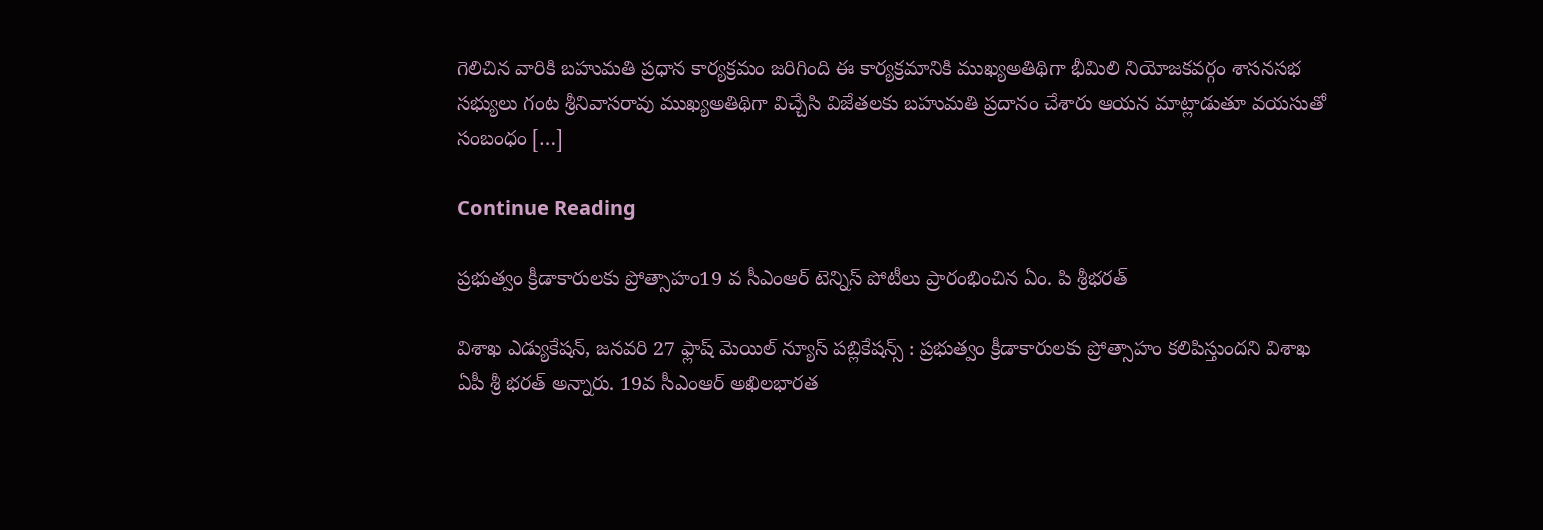గెలిచిన వారికి బహుమతి ప్రధాన కార్యక్రమం జరిగింది ఈ కార్యక్రమానికి ముఖ్యఅతిథిగా భీమిలి నియోజకవర్గం శాసనసభ సభ్యులు గంట శ్రీనివాసరావు ముఖ్యఅతిథిగా విచ్చేసి విజేతలకు బహుమతి ప్రదానం చేశారు ఆయన మాట్లాడుతూ వయసుతో సంబంధం […]

Continue Reading

ప్రభుత్వం క్రీడాకారులకు ప్రోత్సాహం19 వ సీఎంఆర్ టెన్నిస్ పోటీలు ప్రారంభించిన ఏం. పి శ్రీభరత్

విశాఖ ఎడ్యుకేషన్, జనవరి 27 ఫ్లాష్ మెయిల్ న్యూస్ పబ్లికేషన్స్ : ప్రభుత్వం క్రీడాకారులకు ప్రోత్సాహం కలిపిస్తుందని విశాఖ ఏపీ శ్రీ భరత్ అన్నారు. 19వ సీఎంఆర్ అఖిలభారత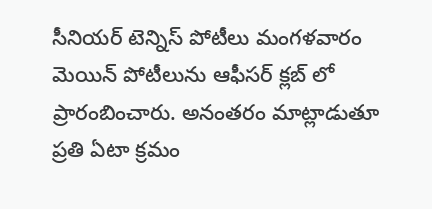సీనియర్ టెన్నిస్ పోటీలు మంగళవారం మెయిన్ పోటీలును ఆఫీసర్ క్లబ్ లో ప్రారంబించారు. అనంతరం మాట్లాడుతూ ప్రతి ఏటా క్రమం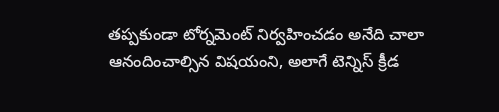తప్పకుండా టోర్నమెంట్ నిర్వహించడం అనేది చాలా ఆనందించాల్సిన విషయంని, అలాగే టెన్నిస్ క్రీడ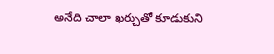అనేది చాలా ఖర్చుతో కూడుకుని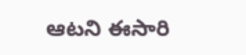ఆటని ఈసారి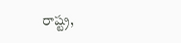రాష్ట్ర,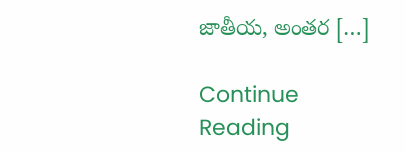జాతీయ, అంతర […]

Continue Reading